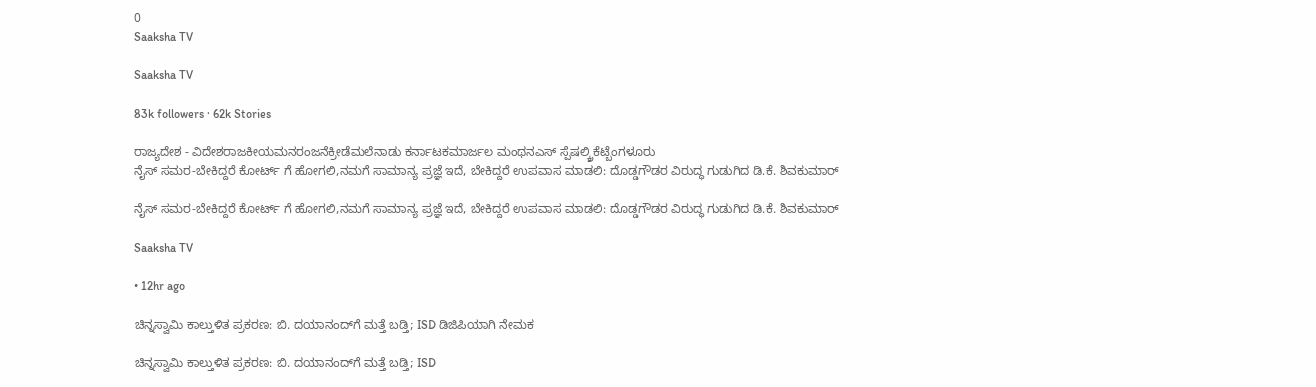0
Saaksha TV

Saaksha TV

83k followers · 62k Stories

ರಾಜ್ಯದೇಶ - ವಿದೇಶರಾಜಕೀಯಮನರಂಜನೆಕ್ರೀಡೆಮಲೆನಾಡು ಕರ್ನಾಟಕಮಾರ್ಜಲ ಮಂಥನಎಸ್ ಸ್ಪೆಷಲ್ಕ್ರಿಕೆಟ್ಬೆಂಗಳೂರು
ನೈಸ್ ಸಮರ-ಬೇಕಿದ್ದರೆ ಕೋರ್ಟ್ ಗೆ ಹೋಗಲಿ,ನಮಗೆ ಸಾಮಾನ್ಯ ಪ್ರಜ್ಞೆ ಇದೆ, ಬೇಕಿದ್ದರೆ ಉಪವಾಸ ಮಾಡಲಿ: ದೊಡ್ಡಗೌಡರ ವಿರುದ್ಧ ಗುಡುಗಿದ ಡಿ.ಕೆ. ಶಿವಕುಮಾರ್

ನೈಸ್ ಸಮರ-ಬೇಕಿದ್ದರೆ ಕೋರ್ಟ್ ಗೆ ಹೋಗಲಿ,ನಮಗೆ ಸಾಮಾನ್ಯ ಪ್ರಜ್ಞೆ ಇದೆ, ಬೇಕಿದ್ದರೆ ಉಪವಾಸ ಮಾಡಲಿ: ದೊಡ್ಡಗೌಡರ ವಿರುದ್ಧ ಗುಡುಗಿದ ಡಿ.ಕೆ. ಶಿವಕುಮಾರ್

Saaksha TV

• 12hr ago

ಚಿನ್ನಸ್ವಾಮಿ ಕಾಲ್ತುಳಿತ ಪ್ರಕರಣ: ಬಿ. ದಯಾನಂದ್‌ಗೆ ಮತ್ತೆ ಬಡ್ತಿ; ISD ಡಿಜಿಪಿಯಾಗಿ ನೇಮಕ

ಚಿನ್ನಸ್ವಾಮಿ ಕಾಲ್ತುಳಿತ ಪ್ರಕರಣ: ಬಿ. ದಯಾನಂದ್‌ಗೆ ಮತ್ತೆ ಬಡ್ತಿ; ISD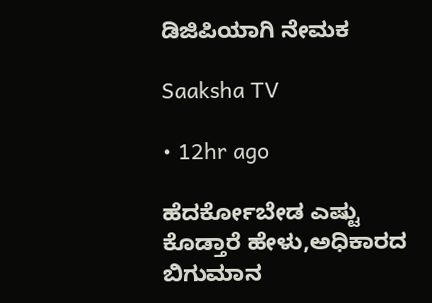ಡಿಜಿಪಿಯಾಗಿ ನೇಮಕ

Saaksha TV

• 12hr ago

ಹೆದರ್ಕೋಬೇಡ ಎಷ್ಟು ಕೊಡ್ತಾರೆ ಹೇಳು,ಅಧಿಕಾರದ ಬಿಗುಮಾನ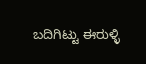ಬದಿಗಿಟ್ಟು ಈರುಳ್ಳಿ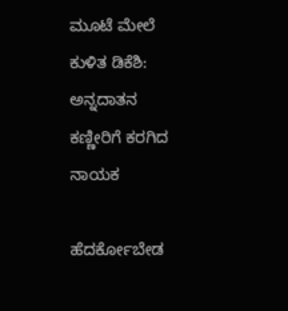ಮೂಟೆ ಮೇಲೆ ಕುಳಿತ ಡಿಕೆಶಿ: ಅನ್ನದಾತನ ಕಣ್ಣೀರಿಗೆ ಕರಗಿದ ನಾಯಕ

ಹೆದರ್ಕೋಬೇಡ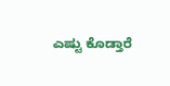ಎಷ್ಟು ಕೊಡ್ತಾರೆ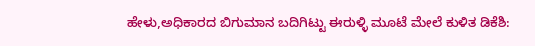ಹೇಳು,ಅಧಿಕಾರದ ಬಿಗುಮಾನ ಬದಿಗಿಟ್ಟು ಈರುಳ್ಳಿ ಮೂಟೆ ಮೇಲೆ ಕುಳಿತ ಡಿಕೆಶಿ: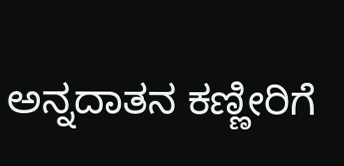ಅನ್ನದಾತನ ಕಣ್ಣೀರಿಗೆ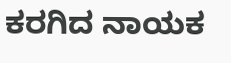ಕರಗಿದ ನಾಯಕ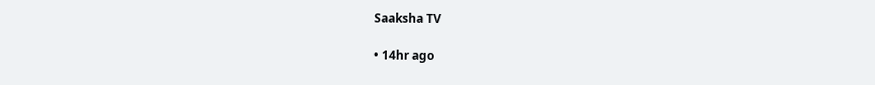Saaksha TV

• 14hr ago